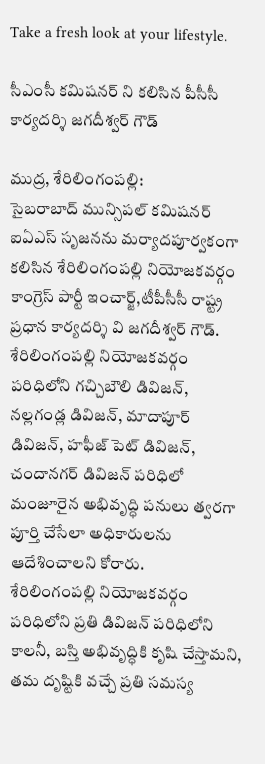Take a fresh look at your lifestyle.

సీఎంసీ కమిషనర్ ని కలిసిన పీసీసీ కార్యదర్శి జగదీశ్వర్ గౌడ్

ముద్ర, శేరిలింగంపల్లి:
సైబరాబాద్ మున్సిపల్ కమిషనర్ ఐఏఎస్ సృజనను మర్యాదపూర్వకంగా కలిసిన శేరిలింగంపల్లి నియోజకవర్గం కాంగ్రెస్ పార్టీ ఇంచార్జ్,టీపీసీసీ రాష్ట్ర ప్రధాన కార్యదర్శి వి జగదీశ్వర్ గౌడ్.
శేరిలింగంపల్లి నియోజకవర్గం పరిధిలోని గచ్చిబౌలి డివిజన్, నల్లగండ్ల డివిజన్, మాదాపూర్ డివిజన్, హఫీజ్ పెట్ డివిజన్, చందానగర్ డివిజన్ పరిధిలో మంజూరైన అభివృద్ధి పనులు త్వరగా పూర్తి చేసేలా అధికారులను ఆదేశించాలని కోరారు.
శేరిలింగంపల్లి నియోజకవర్గం పరిధిలోని ప్రతి డివిజన్ పరిధిలోని కాలనీ, బస్తి అభివృద్ధికి కృషి చేస్తామని, తమ దృష్టికి వచ్చే ప్రతి సమస్య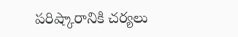పరిష్కారానికి చర్యలు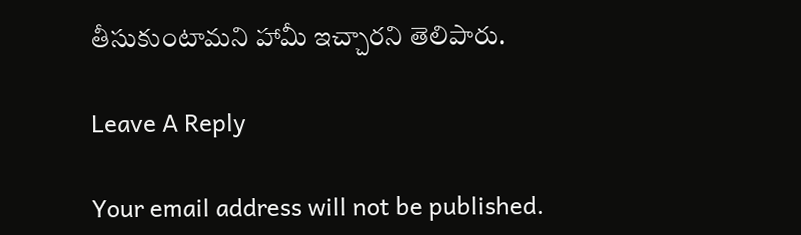తీసుకుంటామని హామీ ఇచ్చారని తెలిపారు.

Leave A Reply

Your email address will not be published.